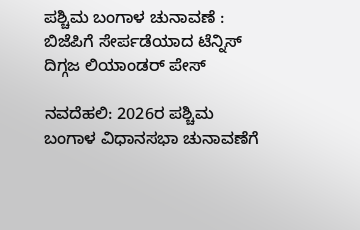ಪಶ್ಚಿಮ ಬಂಗಾಳ ಚುನಾವಣೆ : ಬಿಜೆಪಿಗೆ ಸೇರ್ಪಡೆಯಾದ ಟೆನ್ನಿಸ್ ದಿಗ್ಗಜ ಲಿಯಾಂಡರ್ ಪೇಸ್

ನವದೆಹಲಿ: 2026ರ ಪಶ್ಚಿಮ ಬಂಗಾಳ ವಿಧಾನಸಭಾ ಚುನಾವಣೆಗೆ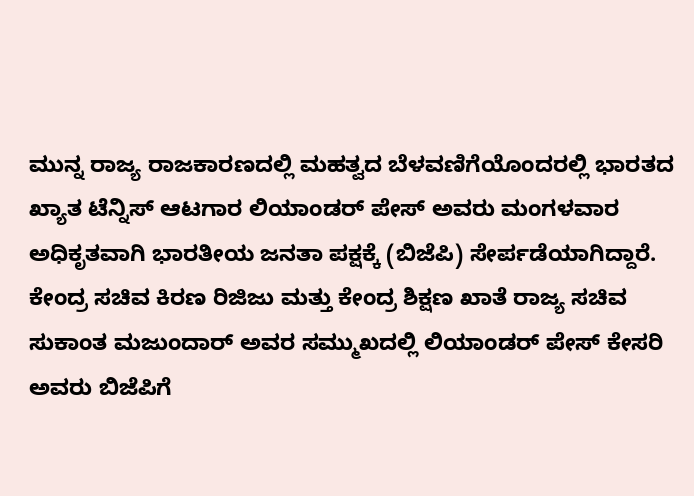ಮುನ್ನ ರಾಜ್ಯ ರಾಜಕಾರಣದಲ್ಲಿ ಮಹತ್ವದ ಬೆಳವಣಿಗೆಯೊಂದರಲ್ಲಿ ಭಾರತದ ಖ್ಯಾತ ಟೆನ್ನಿಸ್ ಆಟಗಾರ ಲಿಯಾಂಡರ್ ಪೇಸ್ ಅವರು ಮಂಗಳವಾರ ಅಧಿಕೃತವಾಗಿ ಭಾರತೀಯ ಜನತಾ ಪಕ್ಷಕ್ಕೆ (ಬಿಜೆಪಿ) ಸೇರ್ಪಡೆಯಾಗಿದ್ದಾರೆ.
ಕೇಂದ್ರ ಸಚಿವ ಕಿರಣ ರಿಜಿಜು ಮತ್ತು ಕೇಂದ್ರ ಶಿಕ್ಷಣ ಖಾತೆ ರಾಜ್ಯ ಸಚಿವ ಸುಕಾಂತ ಮಜುಂದಾರ್ ಅವರ ಸಮ್ಮುಖದಲ್ಲಿ ಲಿಯಾಂಡರ್‌ ಪೇಸ್ ಕೇಸರಿ ಅವರು ಬಿಜೆಪಿಗೆ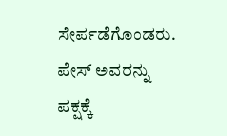ಸೇರ್ಪಡೆಗೊಂಡರು.
ಪೇಸ್ ಅವರನ್ನು ಪಕ್ಷಕ್ಕೆ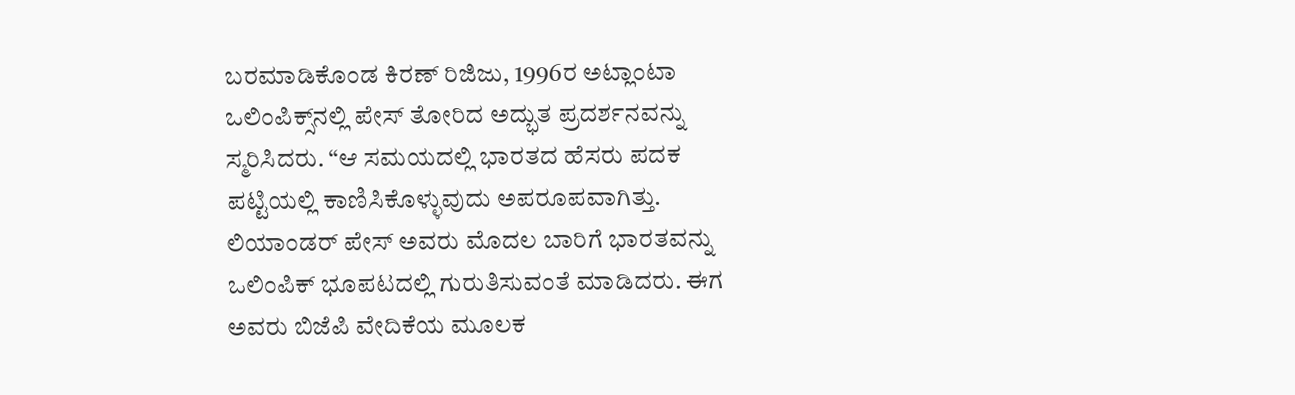ಬರಮಾಡಿಕೊಂಡ ಕಿರಣ್ ರಿಜಿಜು, 1996ರ ಅಟ್ಲಾಂಟಾ ಒಲಿಂಪಿಕ್ಸ್‌ನಲ್ಲಿ ಪೇಸ್ ತೋರಿದ ಅದ್ಭುತ ಪ್ರದರ್ಶನವನ್ನು ಸ್ಮರಿಸಿದರು. “ಆ ಸಮಯದಲ್ಲಿ ಭಾರತದ ಹೆಸರು ಪದಕ ಪಟ್ಟಿಯಲ್ಲಿ ಕಾಣಿಸಿಕೊಳ್ಳುವುದು ಅಪರೂಪವಾಗಿತ್ತು. ಲಿಯಾಂಡರ್ ಪೇಸ್ ಅವರು ಮೊದಲ ಬಾರಿಗೆ ಭಾರತವನ್ನು ಒಲಿಂಪಿಕ್ ಭೂಪಟದಲ್ಲಿ ಗುರುತಿಸುವಂತೆ ಮಾಡಿದರು. ಈಗ ಅವರು ಬಿಜೆಪಿ ವೇದಿಕೆಯ ಮೂಲಕ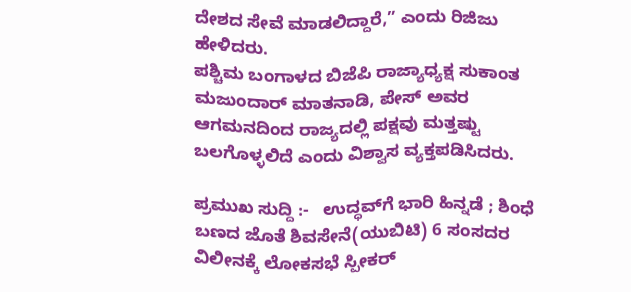ದೇಶದ ಸೇವೆ ಮಾಡಲಿದ್ದಾರೆ,” ಎಂದು ರಿಜಿಜು ಹೇಳಿದರು.
ಪಶ್ಚಿಮ ಬಂಗಾಳದ ಬಿಜೆಪಿ ರಾಜ್ಯಾಧ್ಯಕ್ಷ ಸುಕಾಂತ ಮಜುಂದಾರ್ ಮಾತನಾಡಿ, ಪೇಸ್ ಅವರ ಆಗಮನದಿಂದ ರಾಜ್ಯದಲ್ಲಿ ಪಕ್ಷವು ಮತ್ತಷ್ಟು ಬಲಗೊಳ್ಳಲಿದೆ ಎಂದು ವಿಶ್ವಾಸ ವ್ಯಕ್ತಪಡಿಸಿದರು.

ಪ್ರಮುಖ ಸುದ್ದಿ :-   ಉದ್ಧವ್‌ಗೆ ಭಾರಿ ಹಿನ್ನಡೆ ; ಶಿಂಧೆ ಬಣದ ಜೊತೆ ಶಿವಸೇನೆ(ಯುಬಿಟಿ) 6 ಸಂಸದರ ವಿಲೀನಕ್ಕೆ ಲೋಕಸಭೆ ಸ್ಪೀಕರ್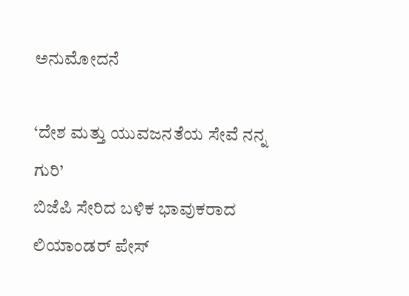ಅನುಮೋದನೆ

‘ದೇಶ ಮತ್ತು ಯುವಜನತೆಯ ಸೇವೆ ನನ್ನ ಗುರಿ’
ಬಿಜೆಪಿ ಸೇರಿದ ಬಳಿಕ ಭಾವುಕರಾದ ಲಿಯಾಂಡರ್ ಪೇಸ್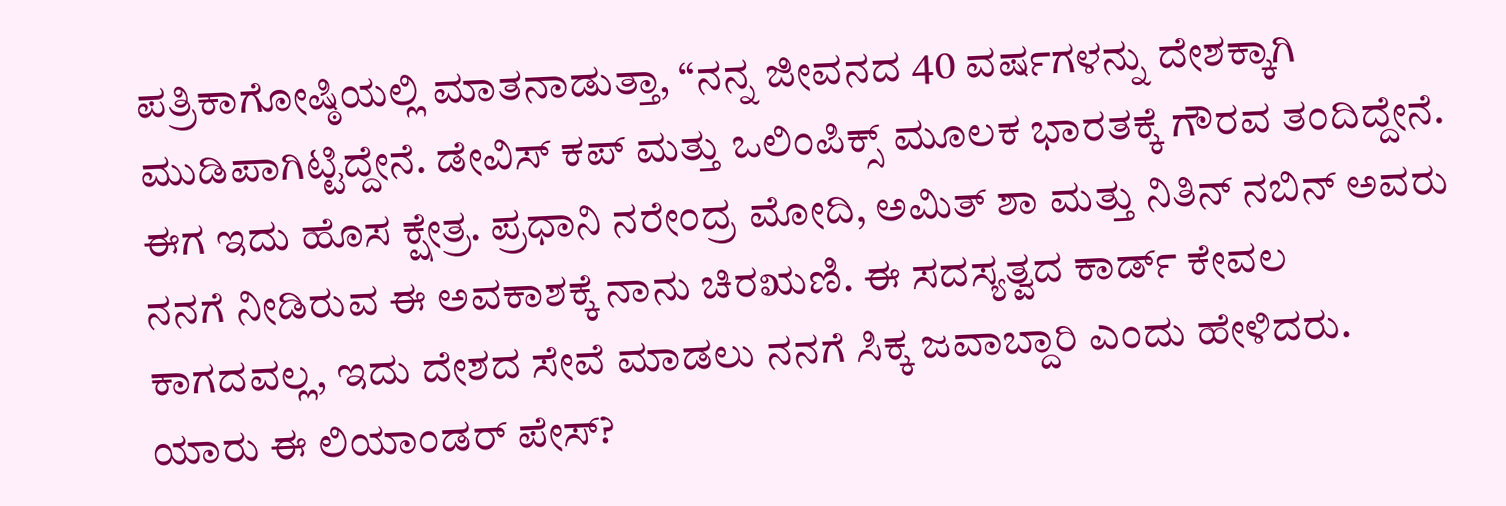ಪತ್ರಿಕಾಗೋಷ್ಠಿಯಲ್ಲಿ ಮಾತನಾಡುತ್ತಾ, “ನನ್ನ ಜೀವನದ 40 ವರ್ಷಗಳನ್ನು ದೇಶಕ್ಕಾಗಿ ಮುಡಿಪಾಗಿಟ್ಟಿದ್ದೇನೆ. ಡೇವಿಸ್ ಕಪ್ ಮತ್ತು ಒಲಿಂಪಿಕ್ಸ್ ಮೂಲಕ ಭಾರತಕ್ಕೆ ಗೌರವ ತಂದಿದ್ದೇನೆ. ಈಗ ಇದು ಹೊಸ ಕ್ಷೇತ್ರ. ಪ್ರಧಾನಿ ನರೇಂದ್ರ ಮೋದಿ, ಅಮಿತ್ ಶಾ ಮತ್ತು ನಿತಿನ್ ನಬಿನ್ ಅವರು ನನಗೆ ನೀಡಿರುವ ಈ ಅವಕಾಶಕ್ಕೆ ನಾನು ಚಿರಋಣಿ. ಈ ಸದಸ್ಯತ್ವದ ಕಾರ್ಡ್‌ ಕೇವಲ ಕಾಗದವಲ್ಲ, ಇದು ದೇಶದ ಸೇವೆ ಮಾಡಲು ನನಗೆ ಸಿಕ್ಕ ಜವಾಬ್ದಾರಿ ಎಂದು ಹೇಳಿದರು.
ಯಾರು ಈ ಲಿಯಾಂಡರ್ ಪೇಸ್?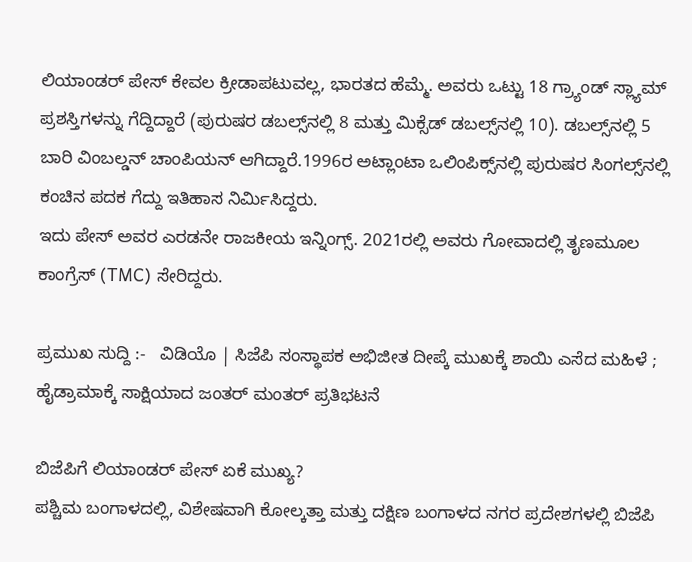ಲಿಯಾಂಡರ್ ಪೇಸ್ ಕೇವಲ ಕ್ರೀಡಾಪಟುವಲ್ಲ, ಭಾರತದ ಹೆಮ್ಮೆ. ಅವರು ಒಟ್ಟು 18 ಗ್ರ್ಯಾಂಡ್ ಸ್ಲ್ಯಾಮ್ ಪ್ರಶಸ್ತಿಗಳನ್ನು ಗೆದ್ದಿದ್ದಾರೆ (ಪುರುಷರ ಡಬಲ್ಸ್‌ನಲ್ಲಿ 8 ಮತ್ತು ಮಿಕ್ಸೆಡ್ ಡಬಲ್ಸ್‌ನಲ್ಲಿ 10). ಡಬಲ್ಸ್‌ನಲ್ಲಿ 5 ಬಾರಿ ವಿಂಬಲ್ಡನ್ ಚಾಂಪಿಯನ್ ಆಗಿದ್ದಾರೆ.1996ರ ಅಟ್ಲಾಂಟಾ ಒಲಿಂಪಿಕ್ಸ್‌ನಲ್ಲಿ ಪುರುಷರ ಸಿಂಗಲ್ಸ್‌ನಲ್ಲಿ ಕಂಚಿನ ಪದಕ ಗೆದ್ದು ಇತಿಹಾಸ ನಿರ್ಮಿಸಿದ್ದರು.
ಇದು ಪೇಸ್ ಅವರ ಎರಡನೇ ರಾಜಕೀಯ ಇನ್ನಿಂಗ್ಸ್. 2021ರಲ್ಲಿ ಅವರು ಗೋವಾದಲ್ಲಿ ತೃಣಮೂಲ ಕಾಂಗ್ರೆಸ್ (TMC) ಸೇರಿದ್ದರು.

ಪ್ರಮುಖ ಸುದ್ದಿ :-   ವಿಡಿಯೊ | ಸಿಜೆಪಿ ಸಂಸ್ಥಾಪಕ ಅಭಿಜೀತ ದೀಪ್ಕೆ ಮುಖಕ್ಕೆ ಶಾಯಿ ಎಸೆದ ಮಹಿಳೆ ; ಹೈಡ್ರಾಮಾಕ್ಕೆ ಸಾಕ್ಷಿಯಾದ ಜಂತರ್ ಮಂತರ್‌ ಪ್ರತಿಭಟನೆ

ಬಿಜೆಪಿಗೆ ಲಿಯಾಂಡರ್‌ ಪೇಸ್ ಏಕೆ ಮುಖ್ಯ?
ಪಶ್ಚಿಮ ಬಂಗಾಳದಲ್ಲಿ, ವಿಶೇಷವಾಗಿ ಕೋಲ್ಕತ್ತಾ ಮತ್ತು ದಕ್ಷಿಣ ಬಂಗಾಳದ ನಗರ ಪ್ರದೇಶಗಳಲ್ಲಿ ಬಿಜೆಪಿ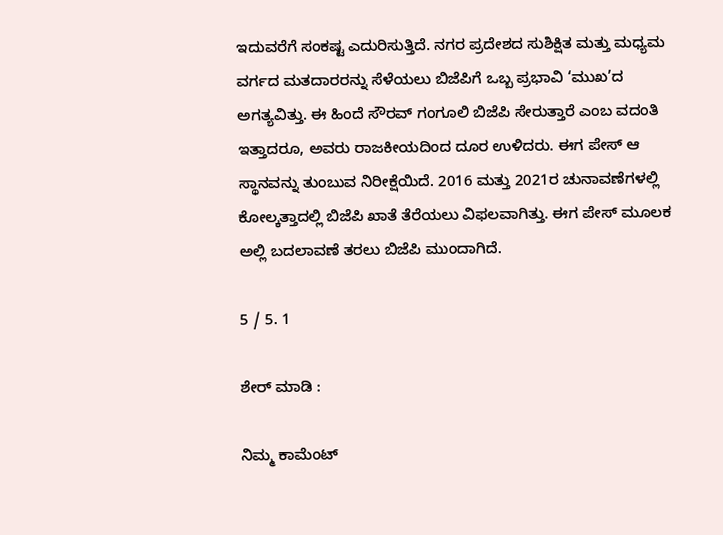ಇದುವರೆಗೆ ಸಂಕಷ್ಟ ಎದುರಿಸುತ್ತಿದೆ. ನಗರ ಪ್ರದೇಶದ ಸುಶಿಕ್ಷಿತ ಮತ್ತು ಮಧ್ಯಮ ವರ್ಗದ ಮತದಾರರನ್ನು ಸೆಳೆಯಲು ಬಿಜೆಪಿಗೆ ಒಬ್ಬ ಪ್ರಭಾವಿ ‘ಮುಖ’ದ ಅಗತ್ಯವಿತ್ತು. ಈ ಹಿಂದೆ ಸೌರವ್ ಗಂಗೂಲಿ ಬಿಜೆಪಿ ಸೇರುತ್ತಾರೆ ಎಂಬ ವದಂತಿ ಇತ್ತಾದರೂ, ಅವರು ರಾಜಕೀಯದಿಂದ ದೂರ ಉಳಿದರು. ಈಗ ಪೇಸ್ ಆ ಸ್ಥಾನವನ್ನು ತುಂಬುವ ನಿರೀಕ್ಷೆಯಿದೆ. 2016 ಮತ್ತು 2021ರ ಚುನಾವಣೆಗಳಲ್ಲಿ ಕೋಲ್ಕತ್ತಾದಲ್ಲಿ ಬಿಜೆಪಿ ಖಾತೆ ತೆರೆಯಲು ವಿಫಲವಾಗಿತ್ತು. ಈಗ ಪೇಸ್ ಮೂಲಕ ಅಲ್ಲಿ ಬದಲಾವಣೆ ತರಲು ಬಿಜೆಪಿ ಮುಂದಾಗಿದೆ.

5 / 5. 1

ಶೇರ್ ಮಾಡಿ :

ನಿಮ್ಮ ಕಾಮೆಂಟ್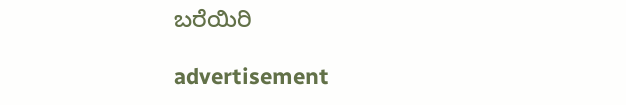ಬರೆಯಿರಿ

advertisement